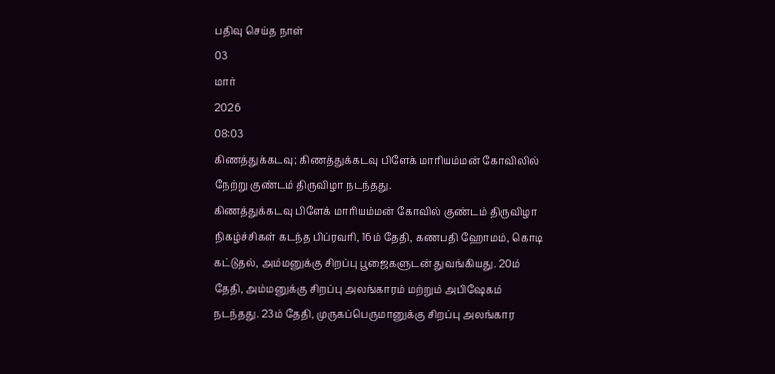பதிவு செய்த நாள்
03
மார்
2026
08:03
கிணத்துக்கடவு; கிணத்துக்கடவு பிளேக் மாரியம்மன் கோவிலில் நேற்று குண்டம் திருவிழா நடந்தது.
கிணத்துக்கடவு பிளேக் மாரியம்மன் கோவில் குண்டம் திருவிழா நிகழ்ச்சிகள் கடந்த பிப்ரவரி, 16ம் தேதி, கணபதி ஹோமம், கொடி கட்டுதல், அம்மனுக்கு சிறப்பு பூஜைகளுடன் துவங்கியது. 20ம் தேதி, அம்மனுக்கு சிறப்பு அலங்காரம் மற்றும் அபிஷேகம் நடந்தது. 23ம் தேதி, முருகப்பெருமானுக்கு சிறப்பு அலங்கார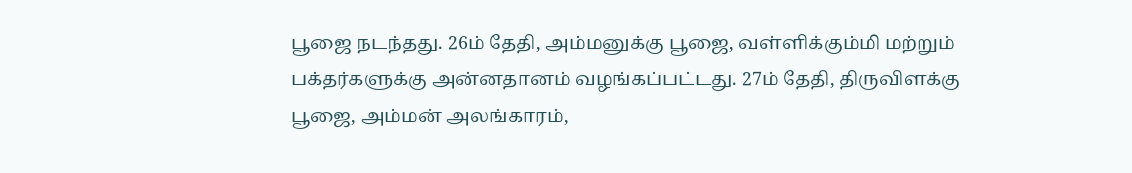பூஜை நடந்தது. 26ம் தேதி, அம்மனுக்கு பூஜை, வள்ளிக்கும்மி மற்றும் பக்தர்களுக்கு அன்னதானம் வழங்கப்பட்டது. 27ம் தேதி, திருவிளக்கு பூஜை, அம்மன் அலங்காரம்,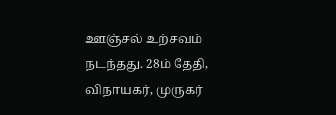ஊஞ்சல் உற்சவம் நடந்தது. 28ம் தேதி, விநாயகர், முருகர்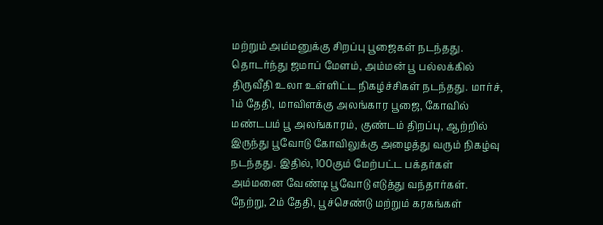மற்றும் அம்மனுக்கு சிறப்பு பூஜைகள் நடந்தது. தொடர்ந்து ஜமாப் மேளம், அம்மன் பூ பல்லக்கில் திருவீதி உலா உள்ளிட்ட நிகழ்ச்சிகள் நடந்தது. மார்ச், 1ம் தேதி, மாவிளக்கு அலங்கார பூஜை, கோவில் மண்டபம் பூ அலங்காரம், குண்டம் திறப்பு, ஆற்றில் இருந்து பூவோடு கோவிலுக்கு அழைத்து வரும் நிகழ்வு நடந்தது. இதில், 100கும் மேற்பட்ட பக்தர்கள் அம்மனை வேண்டி பூவோடு எடுத்து வந்தார்கள். நேற்று, 2ம் தேதி, பூச்செண்டு மற்றும் கரகங்கள்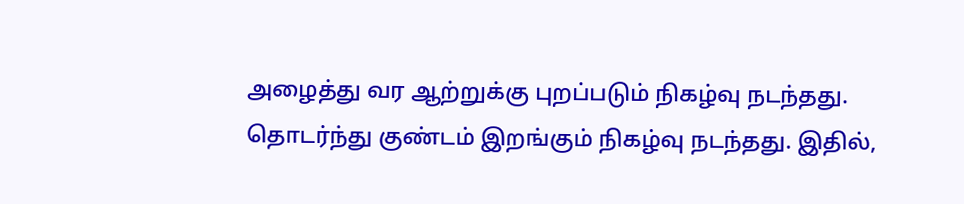அழைத்து வர ஆற்றுக்கு புறப்படும் நிகழ்வு நடந்தது. தொடர்ந்து குண்டம் இறங்கும் நிகழ்வு நடந்தது. இதில்,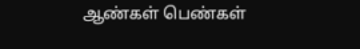ஆண்கள் பெண்கள்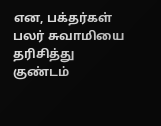என, பக்தர்கள் பலர் சுவாமியை தரிசித்து குண்டம்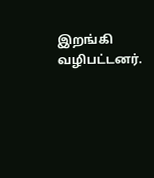இறங்கி வழிபட்டனர்.